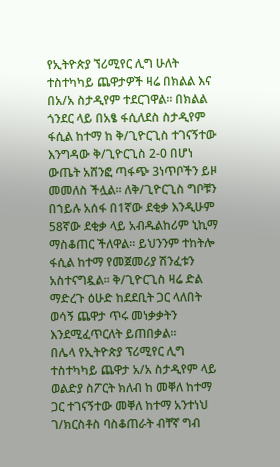የኢትዮጵያ ኘሪሚየር ሊግ ሁለት ተስተካካይ ጨዋታዎች ዛሬ በክልል እና በአ/አ ስታዲየም ተደርገዋል። በክልል ጎንደር ላይ በአፄ ፋሲለደስ ስታዲየም ፋሲል ከተማ ከ ቅ/ጊዮርጊስ ተገናኝተው እንግዳው ቅ/ጊዮርጊስ 2-0 በሆነ ውጤት አሸንፎ ጣፋጭ 3ነጥቦችን ይዞ መመለስ ችሏል። ለቅ/ጊዮርጊስ ግቦቹን በኀይሉ አሰፋ በ1ኛው ደቂቃ እንዲሁም 58ኛው ደቂቃ ላይ አብዱልከሪም ኒኪማ ማስቆጠር ችለዋል። ይህንንም ተከትሎ ፋሲል ከተማ የመጀመሪያ ሽንፈቱን አስተናግዷል። ቅ/ጊዮርጊስ ዛሬ ድል ማድረጉ ዕሁድ ከደደቢት ጋር ላለበት ወሳኝ ጨዋታ ጥሩ መነቃቃትን እንደሚፈጥርለት ይጠበቃል።
በሌላ የኢትዮጵያ ፕሪሚየር ሊግ ተስተካካይ ጨዋታ አ/አ ስታዲየም ላይ ወልድያ ስፖርት ክለብ ከ መቐለ ከተማ ጋር ተገናኝተው መቐለ ከተማ አንተነህ ገ/ክርስቶስ ባስቆጠራት ብቸኛ ግብ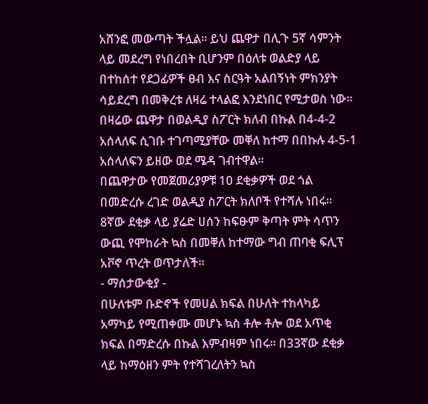አሸንፎ መውጣት ችሏል። ይህ ጨዋታ በሊጉ 5ኛ ሳምንት ላይ መደረግ የነበረበት ቢሆንም በዕለቱ ወልድያ ላይ በተከሰተ የደጋፊዎች ፀብ እና ስርዓት አልበኝነት ምክንያት ሳይደረግ በመቅረቱ ለዛሬ ተላልፎ እንደነበር የሚታወስ ነው።
በዛሬው ጨዋታ በወልዲያ ስፖርት ክለብ በኩል በ4-4-2 አሰላለፍ ሲገቡ ተገጣሚያቸው መቐለ ከተማ በበኩሉ 4-5-1 አሰላለፍን ይዘው ወደ ሜዳ ገብተዋል፡፡
በጨዋታው የመጀመሪያዎቹ 10 ደቂቃዎች ወደ ጎል በመድረሱ ረገድ ወልዲያ ስፖርት ክለቦች የተሻሉ ነበሩ።
8ኛው ደቂቃ ላይ ያሬድ ሀሰን ከፍፁም ቅጣት ምት ሳጥን ውጪ የሞከራት ኳስ በመቐለ ከተማው ግብ ጠባቂ ፍሊፕ አቮኖ ጥረት ወጥታለች፡፡
- ማሰታውቂያ -
በሁለቱም ቡድኖች የመሀል ክፍል በሁለት ተከላካይ አማካይ የሚጠቀሙ መሆኑ ኳስ ቶሎ ቶሎ ወደ አጥቂ ክፍል በማድረሱ በኩል እምብዛም ነበሩ። በ33ኛው ደቂቃ ላይ ከማዕዘን ምት የተሻገረለትን ኳስ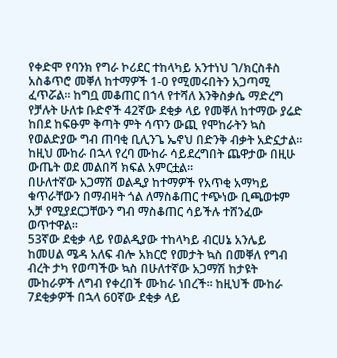የቀድሞ የባንክ የግራ ኮሪደር ተከላካይ አንተነህ ገ/ክርስቶስ አስቆጥሮ መቐለ ከተማዎች 1-0 የሚመሩበትን አጋጣሚ ፈጥሯል፡፡ ከግቧ መቆጠር በኀላ የተሻለ እንቅስቃሴ ማድረግ የቻሉት ሁለቱ ቡድኖች 42ኛው ደቂቃ ላይ የመቐለ ከተማው ያሬድ ከበደ ከፍፁም ቅጣት ምት ሳጥን ውጪ የሞከራትን ኳስ የወልድያው ግብ ጠባቂ ቢሊንጌ ኤኖህ በድንቅ ብቃት አድኗታል፡፡ ከዚህ ሙከራ በኋላ የረባ ሙከራ ሳይደረግበት ጨዋታው በዚሁ ውጤት ወደ መልበሻ ክፍል አምርቷል፡፡
በሁለተኛው አጋማሽ ወልዲያ ከተማዎች የአጥቂ አማካይ ቁጥራቸውን በማብዛት ጎል ለማስቆጠር ተጭነው ቢጫወቱም አቻ የሚያደርጋቸውን ግብ ማስቆጠር ሳይችሉ ተሸንፈው ወጥተዋል፡፡
53ኛው ደቂቃ ላይ የወልዲያው ተከላካይ ብርሀኔ አንሌይ ከመሀል ሜዳ አለፍ ብሎ አክርሮ የመታት ኳስ በመቐለ የግብ ብረት ታካ የወጣችው ኳስ በሁለተኛው አጋማሽ ከታዩት ሙከራዎች ለግብ የቀረበች ሙከራ ነበረች፡፡ ከዚህች ሙከራ 7ደቂቃዎች በኋላ 60ኛው ደቂቃ ላይ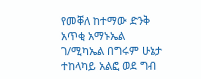የመቐለ ከተማው ድንቅ አጥቂ አማኑኤል ገ/ሚካኤል በግሩም ሁኔታ ተከላካይ አልፎ ወደ ግብ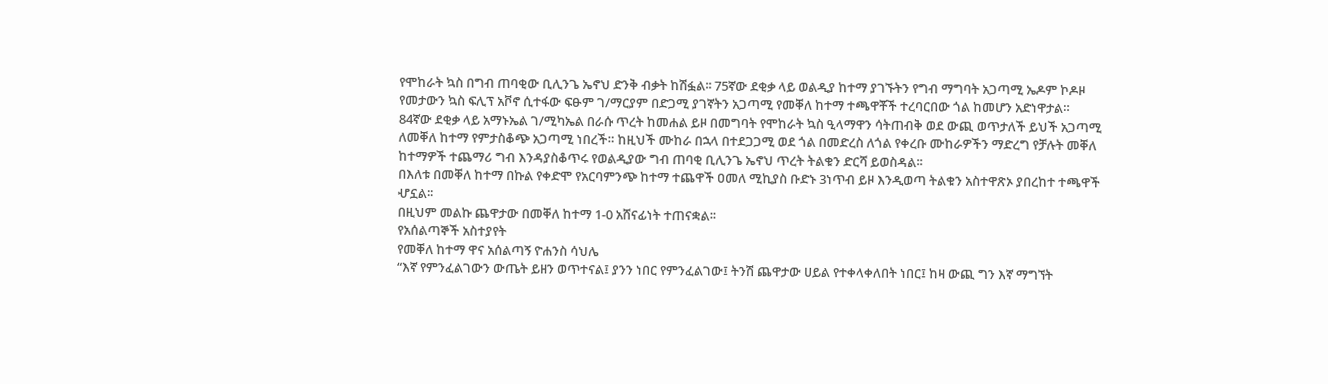የሞከራት ኳስ በግብ ጠባቂው ቢሊንጌ ኤኖህ ድንቅ ብቃት ከሽፏል፡፡ 75ኛው ደቂቃ ላይ ወልዲያ ከተማ ያገኙትን የግብ ማግባት አጋጣሚ ኤዶም ኮዶዞ የመታውን ኳስ ፍሊፕ አቮኖ ሲተፋው ፍፁም ገ/ማርያም በድጋሚ ያገኛትን አጋጣሚ የመቐለ ከተማ ተጫዋቾች ተረባርበው ጎል ከመሆን አድነዋታል። 84ኛው ደቂቃ ላይ አማኑኤል ገ/ሚካኤል በራሱ ጥረት ከመሐል ይዞ በመግባት የሞከራት ኳስ ዒላማዋን ሳትጠብቅ ወደ ውጪ ወጥታለች ይህች አጋጣሚ ለመቐለ ከተማ የምታስቆጭ አጋጣሚ ነበረች። ከዚህች ሙከራ በኋላ በተደጋጋሚ ወደ ጎል በመድረስ ለጎል የቀረቡ ሙከራዎችን ማድረግ የቻሉት መቐለ ከተማዎች ተጨማሪ ግብ እንዳያስቆጥሩ የወልዲያው ግብ ጠባቂ ቢሊንጌ ኤኖህ ጥረት ትልቁን ድርሻ ይወስዳል፡፡
በእለቱ በመቐለ ከተማ በኩል የቀድሞ የአርባምንጭ ከተማ ተጨዋች ዐመለ ሚኪያስ ቡድኑ 3ነጥብ ይዞ እንዲወጣ ትልቁን አስተዋጽኦ ያበረከተ ተጫዋች ሇኗል፡፡
በዚህም መልኩ ጨዋታው በመቐለ ከተማ 1-0 አሸናፊነት ተጠናቋል፡፡
የአሰልጣኞች አስተያየት
የመቐለ ከተማ ዋና አሰልጣኝ ዮሐንስ ሳህሌ
“እኛ የምንፈልገውን ውጤት ይዘን ወጥተናል፤ ያንን ነበር የምንፈልገው፤ ትንሽ ጨዋታው ሀይል የተቀላቀለበት ነበር፤ ከዛ ውጪ ግን እኛ ማግኘት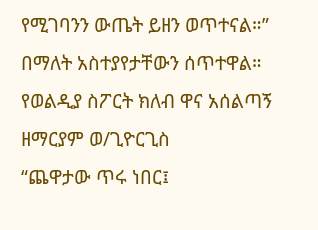የሚገባንን ውጤት ይዘን ወጥተናል።” በማለት አስተያየታቸውን ሰጥተዋል።
የወልዲያ ስፖርት ክለብ ዋና አሰልጣኝ ዘማርያም ወ/ጊዮርጊስ
“ጨዋታው ጥሩ ነበር፤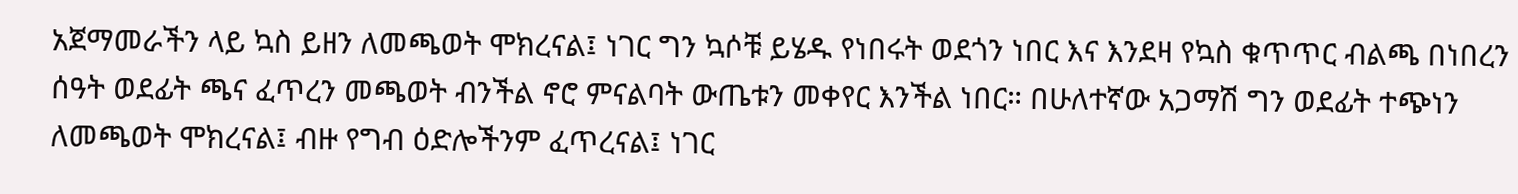አጀማመራችን ላይ ኳስ ይዘን ለመጫወት ሞክረናል፤ ነገር ግን ኳሶቹ ይሄዱ የነበሩት ወደጎን ነበር እና እንደዛ የኳስ ቁጥጥር ብልጫ በነበረን ሰዓት ወደፊት ጫና ፈጥረን መጫወት ብንችል ኖሮ ምናልባት ውጤቱን መቀየር እንችል ነበር። በሁለተኛው አጋማሽ ግን ወደፊት ተጭነን ለመጫወት ሞክረናል፤ ብዙ የግብ ዕድሎችንም ፈጥረናል፤ ነገር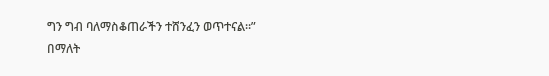ግን ግብ ባለማስቆጠራችን ተሸንፈን ወጥተናል።” በማለት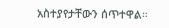አስተያየታቸውን ሰጥተዋል።